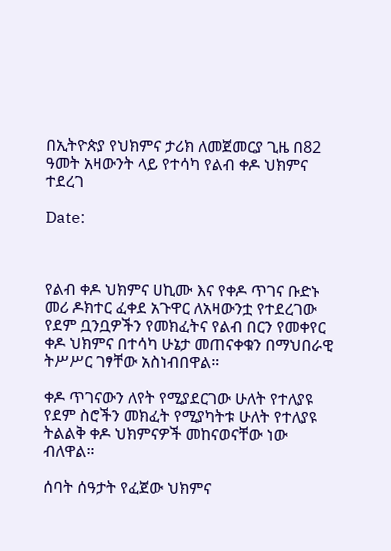በኢትዮጵያ የህክምና ታሪክ ለመጀመርያ ጊዜ በ82 ዓመት አዛውንት ላይ የተሳካ የልብ ቀዶ ህክምና ተደረገ

Date:



የልብ ቀዶ ህክምና ሀኪሙ እና የቀዶ ጥገና ቡድኑ መሪ ዶክተር ፈቀደ አጉዋር ለአዛውንቷ የተደረገው የደም ቧንቧዎችን የመክፈትና የልብ በርን የመቀየር ቀዶ ህክምና በተሳካ ሁኔታ መጠናቀቁን በማህበራዊ ትሥሥር ገፃቸው አስነብበዋል።

ቀዶ ጥገናውን ለየት የሚያደርገው ሁለት የተለያዩ የደም ስሮችን መክፈት የሚያካትቱ ሁለት የተለያዩ ትልልቅ ቀዶ ህክምናዎች መከናወናቸው ነው ብለዋል።

ሰባት ሰዓታት የፈጀው ህክምና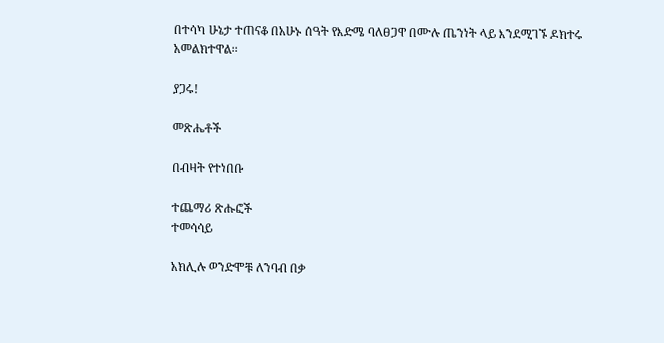በተሳካ ሁኔታ ተጠናቆ በአሁኑ ሰዓት የእድሜ ባለፀጋዋ በሙሉ ጤንነት ላይ እንደሚገኙ ዶክተሩ አመልክተዋል፡፡

ያጋሩ!

መጽሔቶች

በብዛት የተነበቡ

ተጨማሪ ጽሑፎች
ተመሳሳይ

አክሊሉ ወንድሞቹ ለንባብ በቃ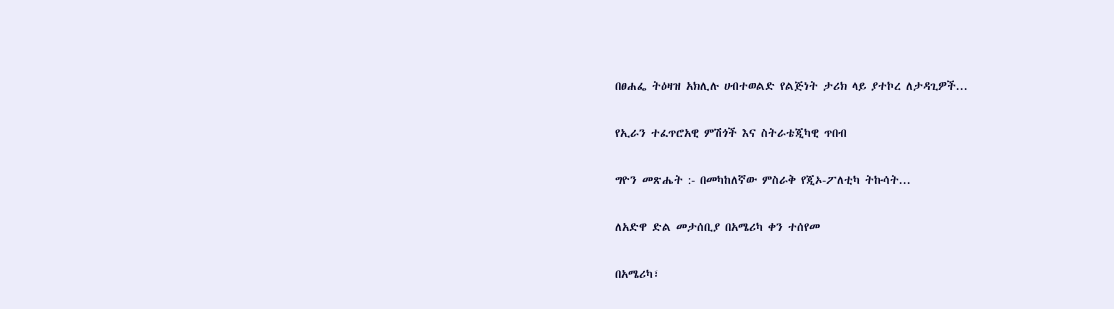በፀሐፌ ትዕዛዝ አክሊሉ ሀብተወልድ የልጅነት ታሪክ ላይ ያተኮረ ለታዳጊዎች...

የኢራን ተፈጥሮአዊ ምሽጎች እና ስትራቴጂካዊ ጥበብ

ግዮን መጽሔት :- በመካከለኛው ምስራቅ የጂኦ-ፖለቲካ ትኩሳት...

ለአድዋ ድል መታሰቢያ በአሜሪካ ቀን ተሰየመ

በአሜሪካ፣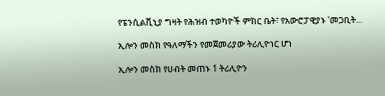የፔንሲልቪኒያ ግዛት የሕዝብ ተወካዮች ምክር ቤት፣ የአውሮፓዊያኑ 'መጋቢት...

ኢሎን መስክ የዓለማችን የመጀመሪያው ትሪሊዮነር ሆነ

ኢሎን መስክ የሀብት መጠኑ 1 ትሪሊዮን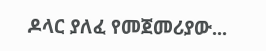ዶላር ያለፈ የመጀመሪያው...